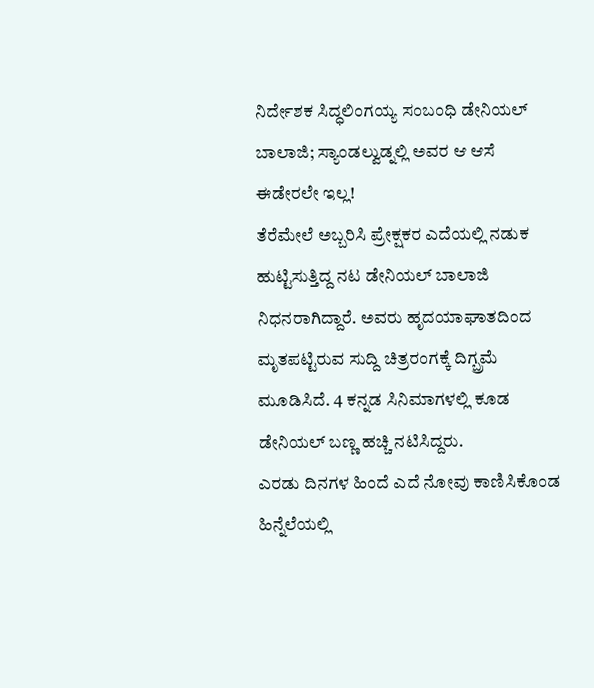ನಿರ್ದೇಶಕ ಸಿದ್ಧಲಿಂಗಯ್ಯ ಸಂಬಂಧಿ ಡೇನಿಯಲ್ ಬಾಲಾಜಿ; ಸ್ಯಾಂಡಲ್ವುಡ್ನಲ್ಲಿ ಅವರ ಆ ಆಸೆ ಈಡೇರಲೇ ಇಲ್ಲ!
ತೆರೆಮೇಲೆ ಅಬ್ಬರಿಸಿ ಪ್ರೇಕ್ಷಕರ ಎದೆಯಲ್ಲಿ ನಡುಕ ಹುಟ್ಟಿಸುತ್ತಿದ್ದ ನಟ ಡೇನಿಯಲ್ ಬಾಲಾಜಿ ನಿಧನರಾಗಿದ್ದಾರೆ. ಅವರು ಹೃದಯಾಘಾತದಿಂದ ಮೃತಪಟ್ಟಿರುವ ಸುದ್ದಿ ಚಿತ್ರರಂಗಕ್ಕೆ ದಿಗ್ಬ್ರಮೆ ಮೂಡಿಸಿದೆ. 4 ಕನ್ನಡ ಸಿನಿಮಾಗಳಲ್ಲಿ ಕೂಡ ಡೇನಿಯಲ್ ಬಣ್ಣ ಹಚ್ಚಿ ನಟಿಸಿದ್ದರು.
ಎರಡು ದಿನಗಳ ಹಿಂದೆ ಎದೆ ನೋವು ಕಾಣಿಸಿಕೊಂಡ ಹಿನ್ನೆಲೆಯಲ್ಲಿ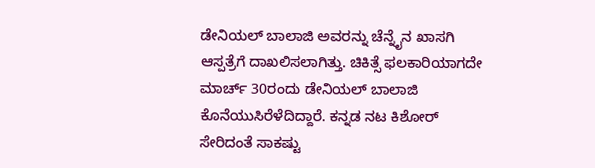ಡೇನಿಯಲ್ ಬಾಲಾಜಿ ಅವರನ್ನು ಚೆನ್ನೈನ ಖಾಸಗಿ ಆಸ್ಪತ್ರೆಗೆ ದಾಖಲಿಸಲಾಗಿತ್ತು. ಚಿಕಿತ್ಸೆ ಫಲಕಾರಿಯಾಗದೇ ಮಾರ್ಚ್ 30ರಂದು ಡೇನಿಯಲ್ ಬಾಲಾಜಿ ಕೊನೆಯುಸಿರೆಳೆದಿದ್ದಾರೆ. ಕನ್ನಡ ನಟ ಕಿಶೋರ್ ಸೇರಿದಂತೆ ಸಾಕಷ್ಟು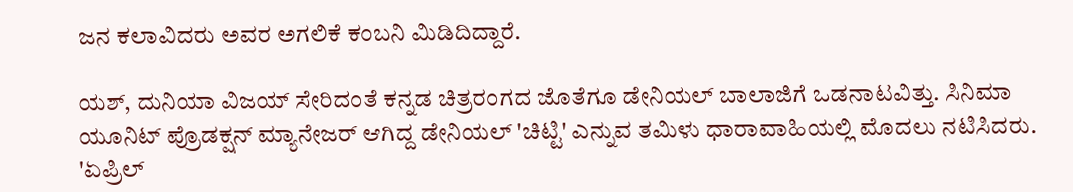ಜನ ಕಲಾವಿದರು ಅವರ ಅಗಲಿಕೆ ಕಂಬನಿ ಮಿಡಿದಿದ್ದಾರೆ.

ಯಶ್, ದುನಿಯಾ ವಿಜಯ್ ಸೇರಿದಂತೆ ಕನ್ನಡ ಚಿತ್ರರಂಗದ ಜೊತೆಗೂ ಡೇನಿಯಲ್ ಬಾಲಾಜಿಗೆ ಒಡನಾಟವಿತ್ತು. ಸಿನಿಮಾ ಯೂನಿಟ್ ಪ್ರೊಡಕ್ಷನ್ ಮ್ಯಾನೇಜರ್ ಆಗಿದ್ದ ಡೇನಿಯಲ್ 'ಚಿಟ್ಟಿ' ಎನ್ನುವ ತಮಿಳು ಧಾರಾವಾಹಿಯಲ್ಲಿ ಮೊದಲು ನಟಿಸಿದರು. 'ಏಪ್ರಿಲ್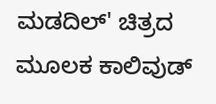ಮಡದಿಲ್' ಚಿತ್ರದ ಮೂಲಕ ಕಾಲಿವುಡ್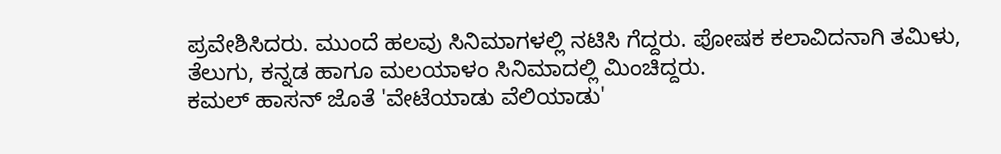ಪ್ರವೇಶಿಸಿದರು. ಮುಂದೆ ಹಲವು ಸಿನಿಮಾಗಳಲ್ಲಿ ನಟಿಸಿ ಗೆದ್ದರು. ಪೋಷಕ ಕಲಾವಿದನಾಗಿ ತಮಿಳು, ತೆಲುಗು, ಕನ್ನಡ ಹಾಗೂ ಮಲಯಾಳಂ ಸಿನಿಮಾದಲ್ಲಿ ಮಿಂಚಿದ್ದರು.
ಕಮಲ್ ಹಾಸನ್ ಜೊತೆ 'ವೇಟೆಯಾಡು ವೆಲಿಯಾಡು'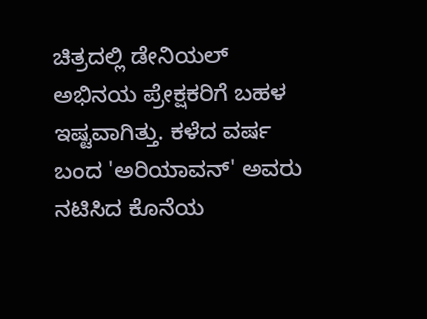ಚಿತ್ರದಲ್ಲಿ ಡೇನಿಯಲ್ ಅಭಿನಯ ಪ್ರೇಕ್ಷಕರಿಗೆ ಬಹಳ ಇಷ್ಟವಾಗಿತ್ತು. ಕಳೆದ ವರ್ಷ ಬಂದ 'ಅರಿಯಾವನ್' ಅವರು ನಟಿಸಿದ ಕೊನೆಯ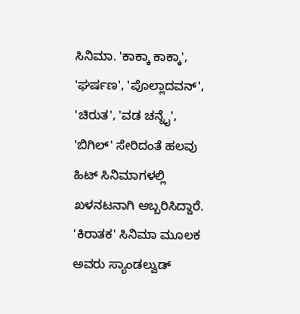ಸಿನಿಮಾ. 'ಕಾಕ್ಕಾ ಕಾಕ್ಕಾ', 'ಘರ್ಷಣ', 'ಪೊಲ್ಲಾದವನ್', 'ಚಿರುತ', 'ವಡ ಚನ್ನೈ', 'ಬಿಗಿಲ್' ಸೇರಿದಂತೆ ಹಲವು ಹಿಟ್ ಸಿನಿಮಾಗಳಲ್ಲಿ ಖಳನಟನಾಗಿ ಅಬ್ಬರಿಸಿದ್ದಾರೆ. 'ಕಿರಾತಕ' ಸಿನಿಮಾ ಮೂಲಕ ಅವರು ಸ್ಯಾಂಡಲ್ವುಡ್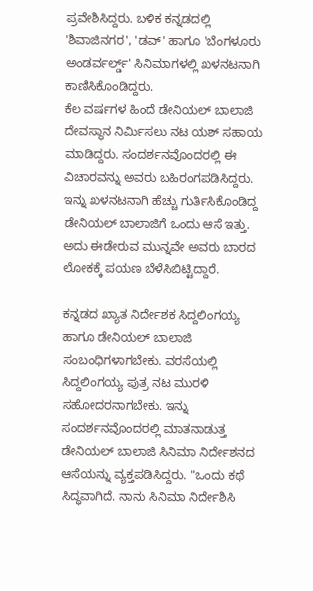ಪ್ರವೇಶಿಸಿದ್ದರು. ಬಳಿಕ ಕನ್ನಡದಲ್ಲಿ 'ಶಿವಾಜಿನಗರ', 'ಡವ್' ಹಾಗೂ 'ಬೆಂಗಳೂರು ಅಂಡರ್ವರ್ಲ್ಡ್' ಸಿನಿಮಾಗಳಲ್ಲಿ ಖಳನಟನಾಗಿ ಕಾಣಿಸಿಕೊಂಡಿದ್ದರು.
ಕೆಲ ವರ್ಷಗಳ ಹಿಂದೆ ಡೇನಿಯಲ್ ಬಾಲಾಜಿ ದೇವಸ್ಥಾನ ನಿರ್ಮಿಸಲು ನಟ ಯಶ್ ಸಹಾಯ ಮಾಡಿದ್ದರು. ಸಂದರ್ಶನವೊಂದರಲ್ಲಿ ಈ ವಿಚಾರವನ್ನು ಅವರು ಬಹಿರಂಗಪಡಿಸಿದ್ದರು. ಇನ್ನು ಖಳನಟನಾಗಿ ಹೆಚ್ಚು ಗುರ್ತಿಸಿಕೊಂಡಿದ್ದ ಡೇನಿಯಲ್ ಬಾಲಾಜಿಗೆ ಒಂದು ಆಸೆ ಇತ್ತು. ಅದು ಈಡೇರುವ ಮುನ್ನವೇ ಅವರು ಬಾರದ ಲೋಕಕ್ಕೆ ಪಯಣ ಬೆಳೆಸಿಬಿಟ್ಟಿದ್ದಾರೆ.

ಕನ್ನಡದ ಖ್ಯಾತ ನಿರ್ದೇಶಕ ಸಿದ್ದಲಿಂಗಯ್ಯ ಹಾಗೂ ಡೇನಿಯಲ್ ಬಾಲಾಜಿ ಸಂಬಂಧಿಗಳಾಗಬೇಕು. ವರಸೆಯಲ್ಲಿ ಸಿದ್ದಲಿಂಗಯ್ಯ ಪುತ್ರ ನಟ ಮುರಳಿ ಸಹೋದರನಾಗಬೇಕು. ಇನ್ನು ಸಂದರ್ಶನವೊಂದರಲ್ಲಿ ಮಾತನಾಡುತ್ತ ಡೇನಿಯಲ್ ಬಾಲಾಜಿ ಸಿನಿಮಾ ನಿರ್ದೇಶನದ ಆಸೆಯನ್ನು ವ್ಯಕ್ತಪಡಿಸಿದ್ದರು. "ಒಂದು ಕಥೆ ಸಿದ್ಧವಾಗಿದೆ. ನಾನು ಸಿನಿಮಾ ನಿರ್ದೇಶಿಸಿ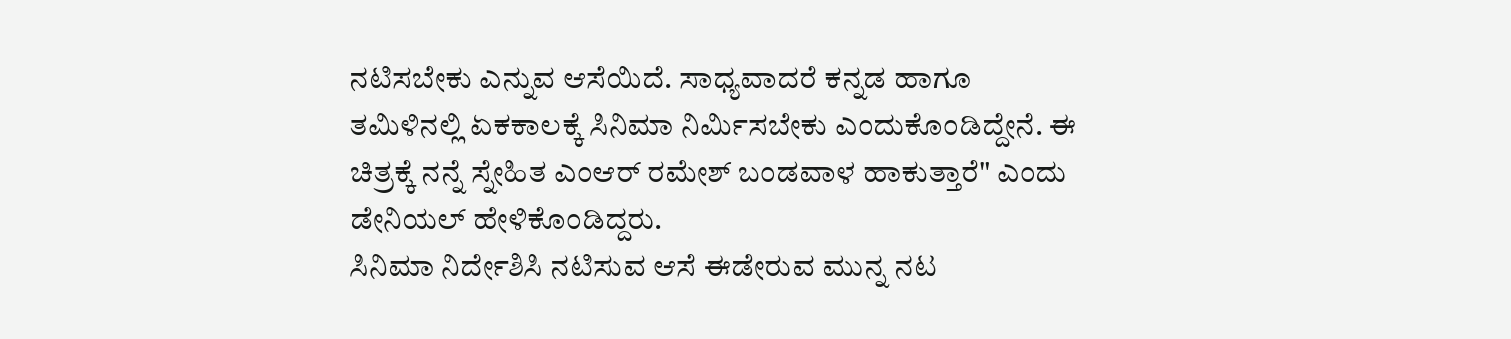ನಟಿಸಬೇಕು ಎನ್ನುವ ಆಸೆಯಿದೆ. ಸಾಧ್ಯವಾದರೆ ಕನ್ನಡ ಹಾಗೂ ತಮಿಳಿನಲ್ಲಿ ಏಕಕಾಲಕ್ಕೆ ಸಿನಿಮಾ ನಿರ್ಮಿಸಬೇಕು ಎಂದುಕೊಂಡಿದ್ದೇನೆ. ಈ ಚಿತ್ರಕ್ಕೆ ನನ್ನೆ ಸ್ನೇಹಿತ ಎಂಆರ್ ರಮೇಶ್ ಬಂಡವಾಳ ಹಾಕುತ್ತಾರೆ" ಎಂದು ಡೇನಿಯಲ್ ಹೇಳಿಕೊಂಡಿದ್ದರು.
ಸಿನಿಮಾ ನಿರ್ದೇಶಿಸಿ ನಟಿಸುವ ಆಸೆ ಈಡೇರುವ ಮುನ್ನ ನಟ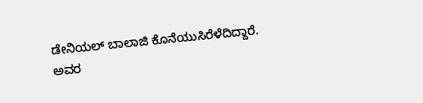ಡೇನಿಯಲ್ ಬಾಲಾಜಿ ಕೊನೆಯುಸಿರೆಳೆದಿದ್ದಾರೆ. ಅವರ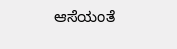ಆಸೆಯಂತೆ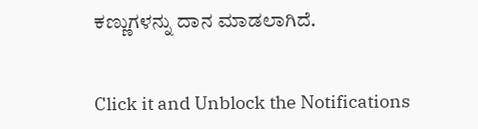ಕಣ್ಣುಗಳನ್ನು ದಾನ ಮಾಡಲಾಗಿದೆ.


Click it and Unblock the Notifications